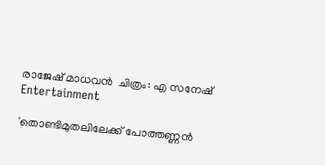രാജേഷ് മാധവന്‍  ചിത്രം: എ സനേഷ്
Entertainment

'തൊണ്ടിമുതലിലേക്ക് പോത്തണ്ണന്‍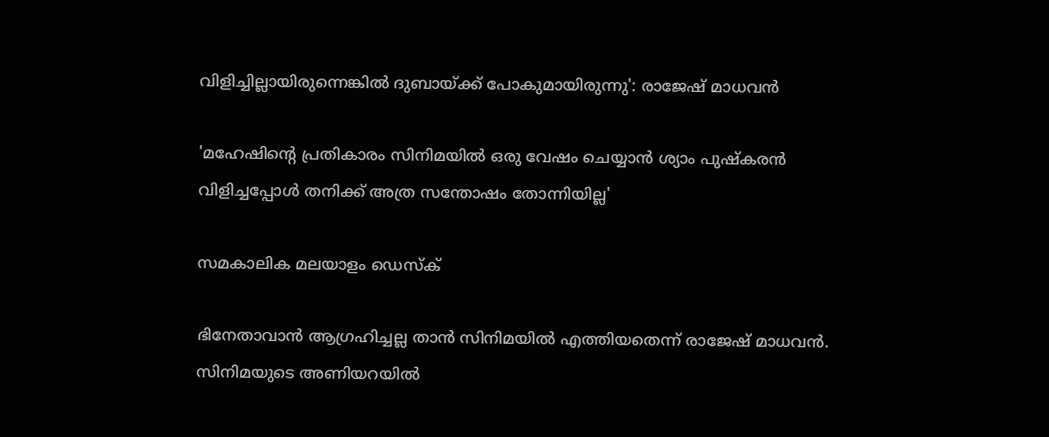വിളിച്ചില്ലായിരുന്നെങ്കില്‍ ദുബായ്ക്ക് പോകുമായിരുന്നു': രാജേഷ് മാധവന്‍

'മഹേഷിന്റെ പ്രതികാരം സിനിമയില്‍ ഒരു വേഷം ചെയ്യാന്‍ ശ്യാം പുഷ്‌കരന്‍ വിളിച്ചപ്പോള്‍ തനിക്ക് അത്ര സന്തോഷം തോന്നിയില്ല'

സമകാലിക മലയാളം ഡെസ്ക്

ഭിനേതാവാന്‍ ആഗ്രഹിച്ചല്ല താന്‍ സിനിമയില്‍ എത്തിയതെന്ന് രാജേഷ് മാധവന്‍. സിനിമയുടെ അണിയറയില്‍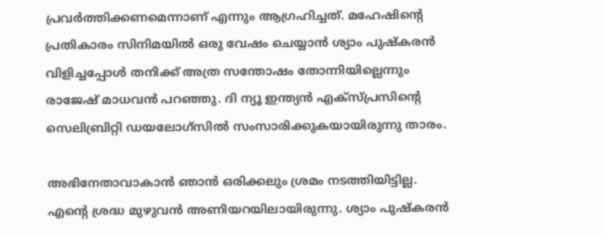പ്രവര്‍ത്തിക്കണമെന്നാണ് എന്നും ആഗ്രഹിച്ചത്. മഹേഷിന്റെ പ്രതികാരം സിനിമയില്‍ ഒരു വേഷം ചെയ്യാന്‍ ശ്യാം പുഷ്‌കരന്‍ വിളിച്ചപ്പോള്‍ തനിക്ക് അത്ര സന്തോഷം തോന്നിയില്ലെന്നും രാജേഷ് മാധവന്‍ പറഞ്ഞു. ദി ന്യൂ ഇന്ത്യന്‍ എക്‌സ്പ്രസിന്റെ സെലിബ്രിറ്റി ഡയലോഗ്‌സില്‍ സംസാരിക്കുകയായിരുന്നു താരം.

അഭിനേതാവാകാന്‍ ഞാന്‍ ഒരിക്കലും ശ്രമം നടത്തിയിട്ടില്ല. എന്റെ ശ്രദ്ധ മുഴുവന്‍ അണിയറയിലായിരുന്നു. ശ്യാം പുഷ്‌കരന്‍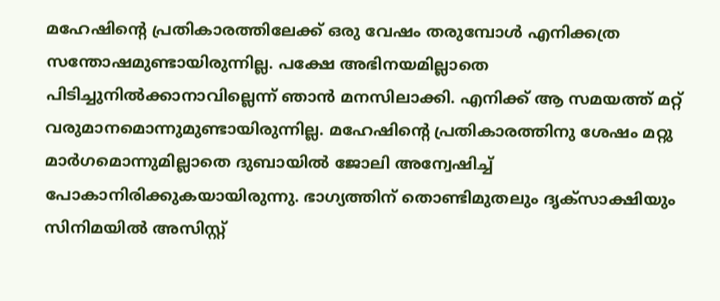മഹേഷിന്റെ പ്രതികാരത്തിലേക്ക് ഒരു വേഷം തരുമ്പോള്‍ എനിക്കത്ര സന്തോഷമുണ്ടായിരുന്നില്ല. പക്ഷേ അഭിനയമില്ലാതെ പിടിച്ചുനില്‍ക്കാനാവില്ലെന്ന് ഞാന്‍ മനസിലാക്കി. എനിക്ക് ആ സമയത്ത് മറ്റ് വരുമാനമൊന്നുമുണ്ടായിരുന്നില്ല. മഹേഷിന്റെ പ്രതികാരത്തിനു ശേഷം മറ്റു മാര്‍ഗമൊന്നുമില്ലാതെ ദുബായില്‍ ജോലി അന്വേഷിച്ച് പോകാനിരിക്കുകയായിരുന്നു. ഭാഗ്യത്തിന് തൊണ്ടിമുതലും ദൃക്‌സാക്ഷിയും സിനിമയില്‍ അസിസ്റ്റ്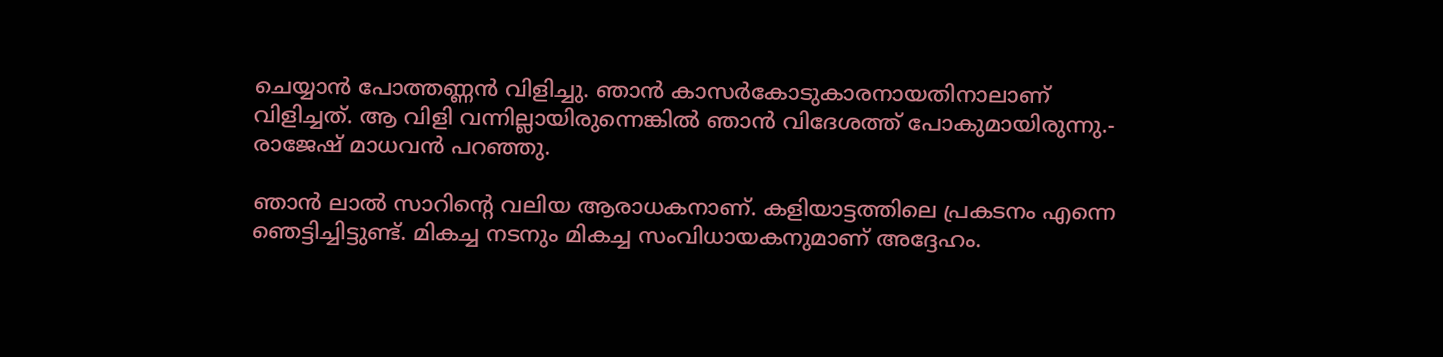ചെയ്യാന്‍ പോത്തണ്ണന്‍ വിളിച്ചു. ഞാന്‍ കാസര്‍കോടുകാരനായതിനാലാണ് വിളിച്ചത്. ആ വിളി വന്നില്ലായിരുന്നെങ്കില്‍ ഞാന്‍ വിദേശത്ത് പോകുമായിരുന്നു.- രാജേഷ് മാധവന്‍ പറഞ്ഞു.

ഞാന്‍ ലാല്‍ സാറിന്റെ വലിയ ആരാധകനാണ്. കളിയാട്ടത്തിലെ പ്രകടനം എന്നെ ഞെട്ടിച്ചിട്ടുണ്ട്. മികച്ച നടനും മികച്ച സംവിധായകനുമാണ് അദ്ദേഹം.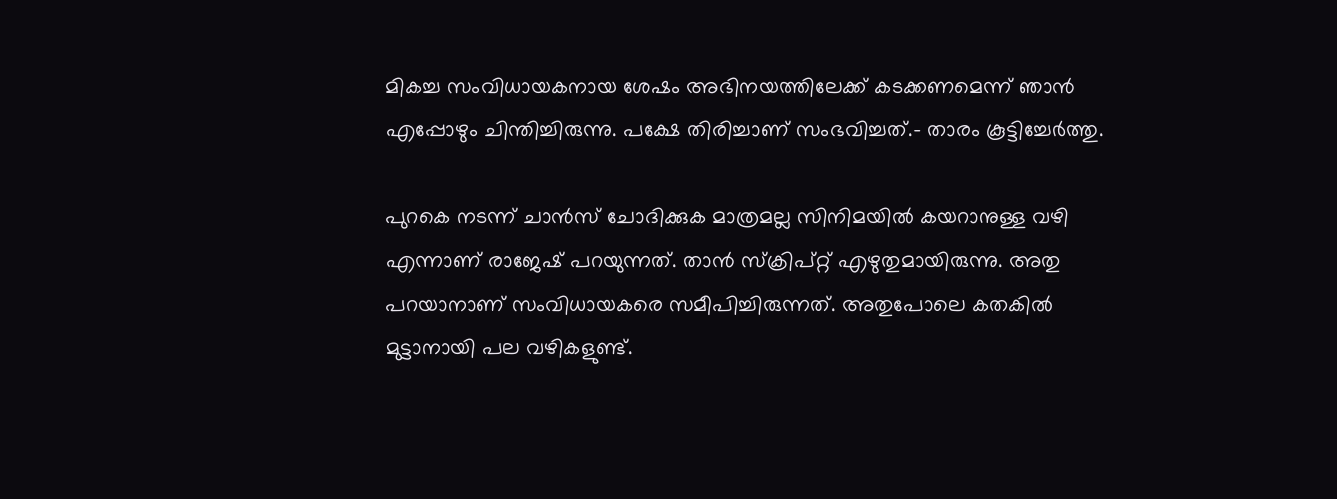മികച്ച സംവിധായകനായ ശേഷം അഭിനയത്തിലേക്ക് കടക്കണമെന്ന് ഞാന്‍ എപ്പോഴും ചിന്തിച്ചിരുന്നു. പക്ഷേ തിരിച്ചാണ് സംഭവിച്ചത്.- താരം കൂട്ടിച്ചേര്‍ത്തു.

പുറകെ നടന്ന് ചാന്‍സ് ചോദിക്കുക മാത്രമല്ല സിനിമയില്‍ കയറാനുള്ള വഴി എന്നാണ് രാജേഷ് പറയുന്നത്. താന്‍ സ്‌ക്രിപ്റ്റ് എഴുതുമായിരുന്നു. അതു പറയാനാണ് സംവിധായകരെ സമീപിച്ചിരുന്നത്. അതുപോലെ കതകില്‍ മുട്ടാനായി പല വഴികളുണ്ട്.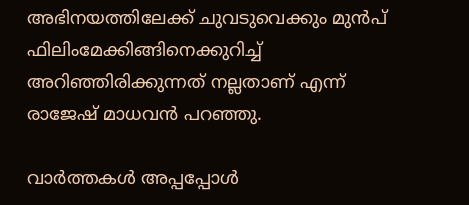അഭിനയത്തിലേക്ക് ചുവടുവെക്കും മുന്‍പ് ഫിലിംമേക്കിങ്ങിനെക്കുറിച്ച് അറിഞ്ഞിരിക്കുന്നത് നല്ലതാണ് എന്ന് രാജേഷ് മാധവന്‍ പറഞ്ഞു.

വാര്‍ത്തകള്‍ അപ്പപ്പോള്‍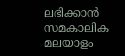ലഭിക്കാന്‍ സമകാലിക മലയാളം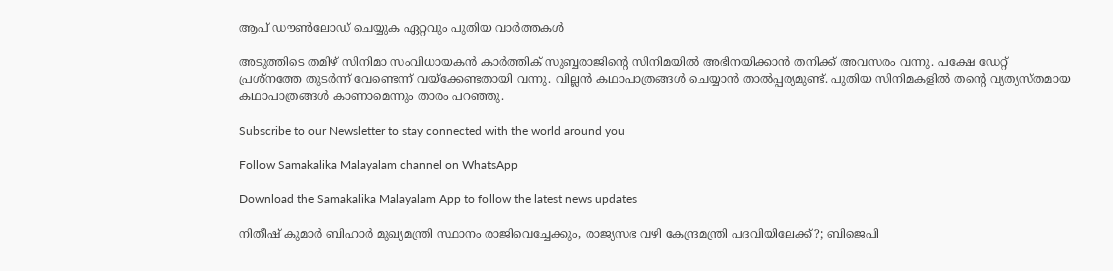ആപ് ഡൗണ്‍ലോഡ് ചെയ്യുക ഏറ്റവും പുതിയ വാര്‍ത്തകള്‍

അടുത്തിടെ തമിഴ് സിനിമാ സംവിധായകന്‍ കാര്‍ത്തിക് സുബ്ബരാജിന്റെ സിനിമയില്‍ അഭിനയിക്കാന്‍ തനിക്ക് അവസരം വന്നു. പക്ഷേ ഡേറ്റ് പ്രശ്‌നത്തേ തുടര്‍ന്ന് വേണ്ടെന്ന് വയ്‌ക്കേണ്ടതായി വന്നു. വില്ലന്‍ കഥാപാത്രങ്ങള്‍ ചെയ്യാന്‍ താല്‍പ്പര്യമുണ്ട്. പുതിയ സിനിമകളില്‍ തന്റെ വ്യത്യസ്തമായ കഥാപാത്രങ്ങള്‍ കാണാമെന്നും താരം പറഞ്ഞു.

Subscribe to our Newsletter to stay connected with the world around you

Follow Samakalika Malayalam channel on WhatsApp

Download the Samakalika Malayalam App to follow the latest news updates

നിതീഷ് കുമാര്‍ ബിഹാര്‍ മുഖ്യമന്ത്രി സ്ഥാനം രാജിവെച്ചേക്കും, രാജ്യസഭ വഴി കേന്ദ്രമന്ത്രി പദവിയിലേക്ക്?; ബിജെപി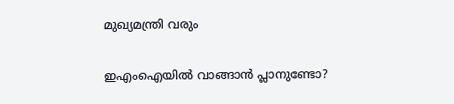മുഖ്യമന്ത്രി വരും

ഇഎംഐയില്‍ വാങ്ങാന്‍ പ്ലാനുണ്ടോ?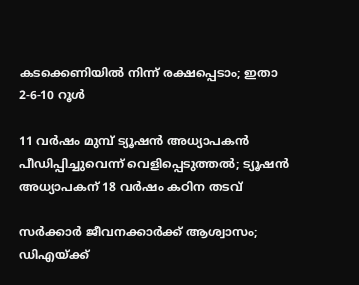കടക്കെണിയില്‍ നിന്ന് രക്ഷപ്പെടാം; ഇതാ 2-6-10 റൂള്‍

11 വര്‍ഷം മുമ്പ് ട്യൂഷന്‍ അധ്യാപകന്‍ പീഡിപ്പിച്ചുവെന്ന് വെളിപ്പെടുത്തല്‍; ട്യൂഷന്‍ അധ്യാപകന് 18 വര്‍ഷം കഠിന തടവ്

സര്‍ക്കാര്‍ ജീവനക്കാര്‍ക്ക് ആശ്വാസം; ഡിഎയ്ക്ക്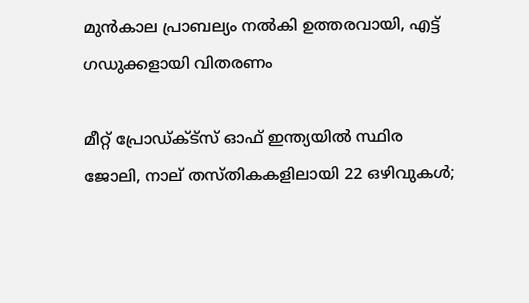മുന്‍കാല പ്രാബല്യം നല്‍കി ഉത്തരവായി, എട്ട് ഗഡുക്കളായി വിതരണം

മീറ്റ് പ്രോഡ്ക്ട്സ് ഓഫ് ഇന്ത്യയിൽ സ്ഥിര ജോലി, നാല് തസ്തികകളിലായി 22 ഒഴിവുകൾ;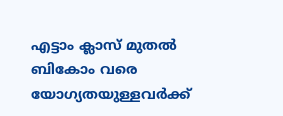എട്ടാം ക്ലാസ് മുതൽ ബികോം വരെ യോഗ്യതയുള്ളവർക്ക്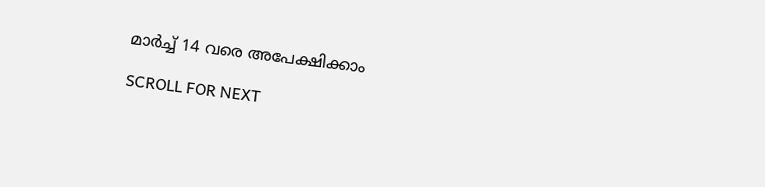മാർച്ച് 14 വരെ അപേക്ഷിക്കാം

SCROLL FOR NEXT